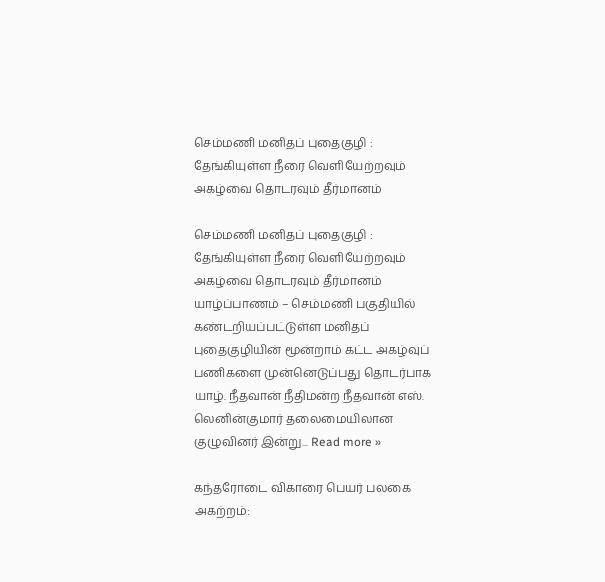செம்மணி மனிதப் புதைகுழி : தேங்கியுள்ள நீரை வெளியேற்றவும் அகழ்வை தொடரவும் தீர்மானம்

செம்மணி மனிதப் புதைகுழி : தேங்கியுள்ள நீரை வெளியேற்றவும் அகழ்வை தொடரவும் தீர்மானம் யாழ்ப்பாணம் – செம்மணி பகுதியில் கண்டறியப்பட்டுள்ள மனிதப் புதைகுழியின் மூன்றாம் கட்ட அகழ்வுப் பணிகளை முன்னெடுப்பது தொடர்பாக யாழ். நீதவான் நீதிமன்ற நீதவான் எஸ். லெனின்குமார் தலைமையிலான குழுவினர் இன்று... Read more »

கந்தரோடை விகாரை பெயர் பலகை அகற்றம்: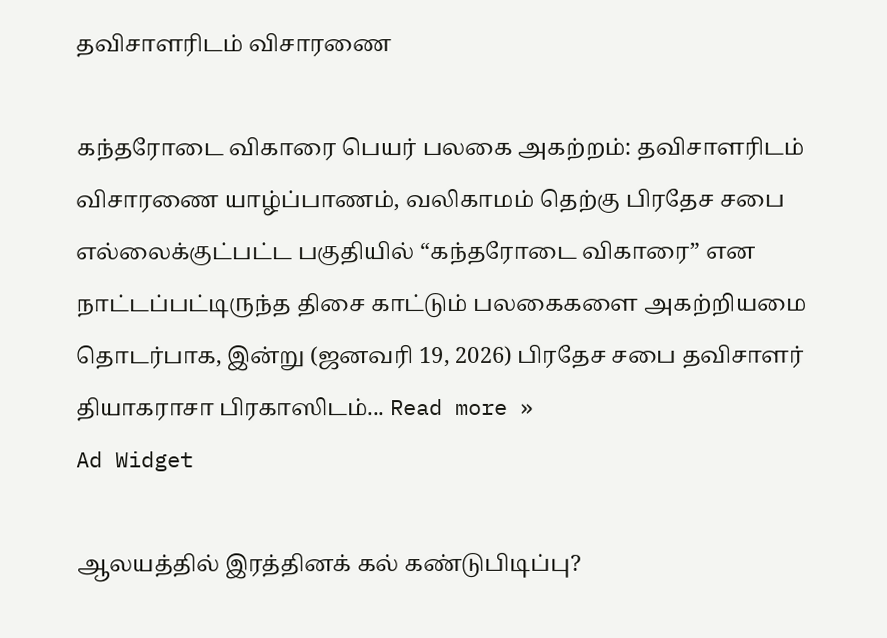தவிசாளரிடம் விசாரணை

கந்தரோடை விகாரை பெயர் பலகை அகற்றம்: தவிசாளரிடம் விசாரணை யாழ்ப்பாணம், வலிகாமம் தெற்கு பிரதேச சபை எல்லைக்குட்பட்ட பகுதியில் “கந்தரோடை விகாரை” என நாட்டப்பட்டிருந்த திசை காட்டும் பலகைகளை அகற்றியமை தொடர்பாக, இன்று (ஜனவரி 19, 2026) பிரதேச சபை தவிசாளர் தியாகராசா பிரகாஸிடம்... Read more »
Ad Widget

ஆலயத்தில் இரத்தினக் கல் கண்டுபிடிப்பு?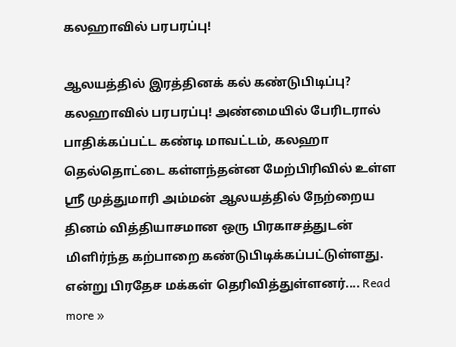கலஹாவில் பரபரப்பு!

ஆலயத்தில் இரத்தினக் கல் கண்டுபிடிப்பு? கலஹாவில் பரபரப்பு! அண்மையில் பேரிடரால் பாதிக்கப்பட்ட கண்டி மாவட்டம், கலஹா தெல்தொட்டை கள்ளந்தன்ன மேற்பிரிவில் உள்ள ஸ்ரீ முத்துமாரி அம்மன் ஆலயத்தில் நேற்றைய தினம் வித்தியாசமான ஒரு பிரகாசத்துடன் மிளிர்ந்த கற்பாறை கண்டுபிடிக்கப்பட்டுள்ளது. என்று பிரதேச மக்கள் தெரிவித்துள்ளனர்.... Read more »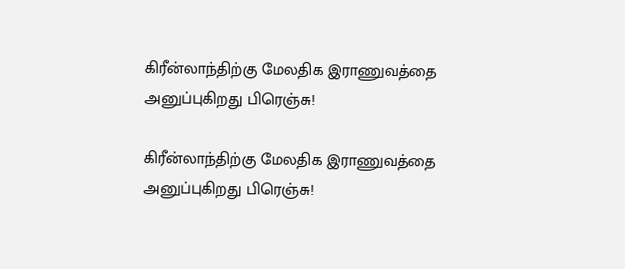கிரீன்லாந்திற்கு மேலதிக இராணுவத்தை அனுப்புகிறது பிரெஞ்சு!

கிரீன்லாந்திற்கு மேலதிக இராணுவத்தை அனுப்புகிறது பிரெஞ்சு!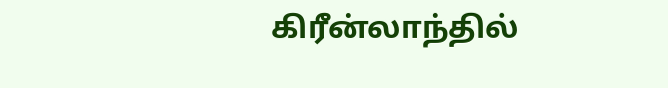கிரீன்லாந்தில்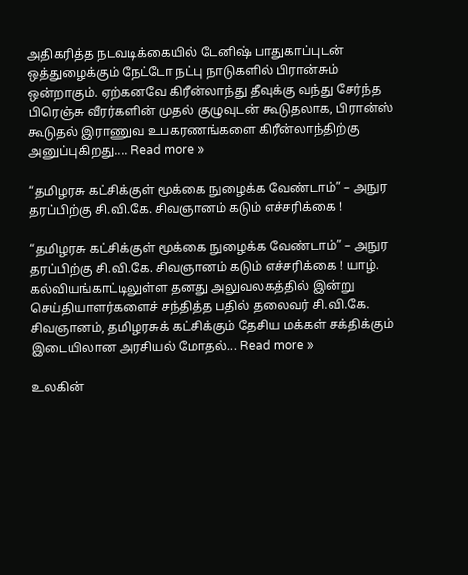அதிகரித்த நடவடிக்கையில் டேனிஷ் பாதுகாப்புடன் ஒத்துழைக்கும் நேட்டோ நட்பு நாடுகளில் பிரான்சும் ஒன்றாகும். ஏற்கனவே கிரீன்லாந்து தீவுக்கு வந்து சேர்ந்த பிரெஞ்சு வீரர்களின் முதல் குழுவுடன் கூடுதலாக, பிரான்ஸ் கூடுதல் இராணுவ உபகரணங்களை கிரீன்லாந்திற்கு அனுப்புகிறது.... Read more »

“தமிழரசு கட்சிக்குள் மூக்கை நுழைக்க வேண்டாம்” – அநுர தரப்பிற்கு சி.வி.கே. சிவஞானம் கடும் எச்சரிக்கை !

“தமிழரசு கட்சிக்குள் மூக்கை நுழைக்க வேண்டாம்” – அநுர தரப்பிற்கு சி.வி.கே. சிவஞானம் கடும் எச்சரிக்கை ! யாழ். கல்வியங்காட்டிலுள்ள தனது அலுவலகத்தில் இன்று செய்தியாளர்களைச் சந்தித்த பதில் தலைவர் சி.வி.கே. சிவஞானம், தமிழரசுக் கட்சிக்கும் தேசிய மக்கள் சக்திக்கும் இடையிலான அரசியல் மோதல்... Read more »

உலகின்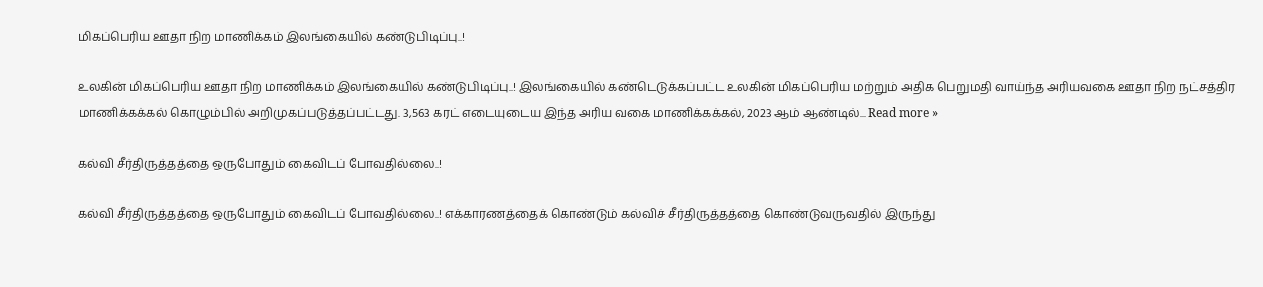மிகப்பெரிய ஊதா நிற மாணிக்கம் இலங்கையில் கண்டுபிடிப்பு..!

உலகின் மிகப்பெரிய ஊதா நிற மாணிக்கம் இலங்கையில் கண்டுபிடிப்பு..! இலங்கையில் கண்டெடுக்கப்பட்ட உலகின் மிகப்பெரிய மற்றும் அதிக பெறுமதி வாய்ந்த அரியவகை ஊதா நிற நட்சத்திர மாணிக்கக்கல் கொழும்பில் அறிமுகப்படுத்தப்பட்டது. 3,563 கரட் எடையுடைய இந்த அரிய வகை மாணிக்கக்கல், 2023 ஆம் ஆண்டில்... Read more »

கல்வி சீர்திருத்தத்தை ஒருபோதும் கைவிடப் போவதில்லை..!

கல்வி சீர்திருத்தத்தை ஒருபோதும் கைவிடப் போவதில்லை..! எக்காரணத்தைக் கொண்டும் கல்விச் சீர்திருத்தத்தை கொண்டுவருவதில் இருந்து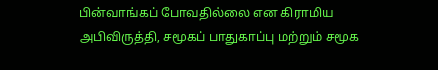பின்வாங்கப் போவதில்லை என கிராமிய அபிவிருத்தி, சமூகப் பாதுகாப்பு மற்றும் சமூக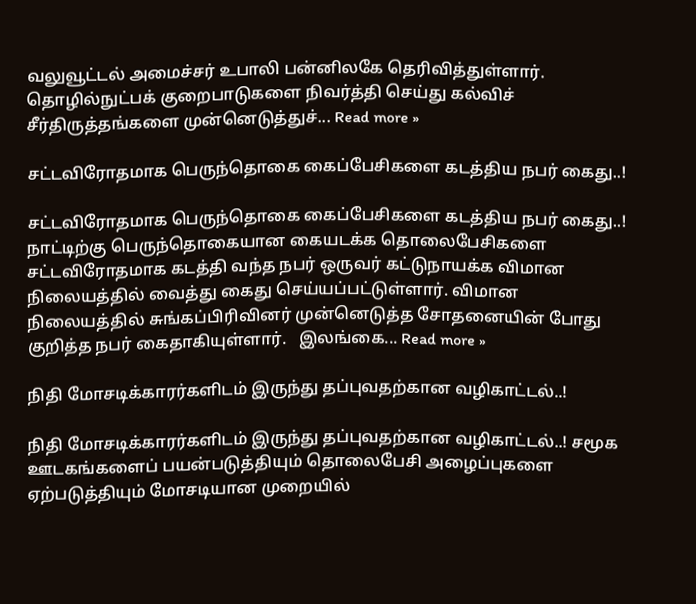வலுவூட்டல் அமைச்சர் உபாலி பன்னிலகே தெரிவித்துள்ளார். தொழில்நுட்பக் குறைபாடுகளை நிவர்த்தி செய்து கல்விச் சீர்திருத்தங்களை முன்னெடுத்துச்... Read more »

சட்டவிரோதமாக பெருந்தொகை கைப்பேசிகளை கடத்திய நபர் கைது..!

சட்டவிரோதமாக பெருந்தொகை கைப்பேசிகளை கடத்திய நபர் கைது..! நாட்டிற்கு பெருந்தொகையான கையடக்க தொலைபேசிகளை சட்டவிரோதமாக கடத்தி வந்த நபர் ஒருவர் கட்டுநாயக்க விமான நிலையத்தில் வைத்து கைது செய்யப்பட்டுள்ளார். விமான நிலையத்தில் சுங்கப்பிரிவினர் முன்னெடுத்த சோதனையின் போது குறித்த நபர் கைதாகியுள்ளார்.   இலங்கை... Read more »

நிதி மோசடிக்காரர்களிடம் இருந்து தப்புவதற்கான வழிகாட்டல்..!

நிதி மோசடிக்காரர்களிடம் இருந்து தப்புவதற்கான வழிகாட்டல்..! சமூக ஊடகங்களைப் பயன்படுத்தியும் தொலைபேசி அழைப்புகளை ஏற்படுத்தியும் மோசடியான முறையில்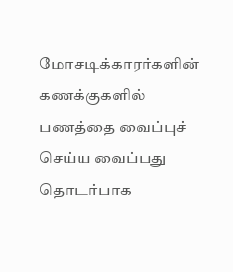மோசடிக்காரர்களின் கணக்குகளில் பணத்தை வைப்புச் செய்ய வைப்பது தொடர்பாக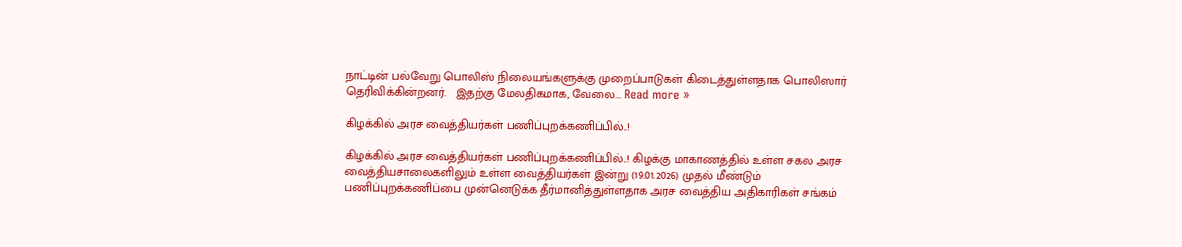நாட்டின் பல்வேறு பொலிஸ் நிலையங்களுக்கு முறைப்பாடுகள் கிடைத்துள்ளதாக பொலிஸார் தெரிவிக்கின்றனர்.   இதற்கு மேலதிகமாக, வேலை... Read more »

கிழக்கில் அரச வைத்தியர்கள் பணிப்புறக்கணிப்பில்..!

கிழக்கில் அரச வைத்தியர்கள் பணிப்புறக்கணிப்பில்..! கிழக்கு மாகாணத்தில் உள்ள சகல அரச வைத்தியசாலைகளிலும் உள்ள வைத்தியர்கள் இன்று (19.01.2026) முதல் மீண்டும் பணிப்புறக்கணிப்பை முன்னெடுக்க தீர்மானித்துள்ளதாக அரச வைத்திய அதிகாரிகள் சங்கம்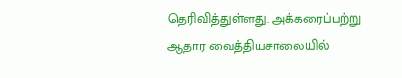தெரிவித்துள்ளது. அக்கரைப்பற்று ஆதார வைத்தியசாலையில்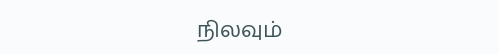நிலவும்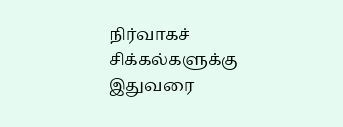நிர்வாகச் சிக்கல்களுக்கு இதுவரை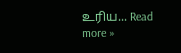உரிய... Read more »